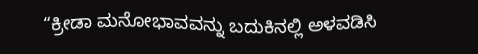“ಕ್ರೀಡಾ ಮನೋಭಾವವನ್ನು ಬದುಕಿನಲ್ಲಿ ಅಳವಡಿಸಿ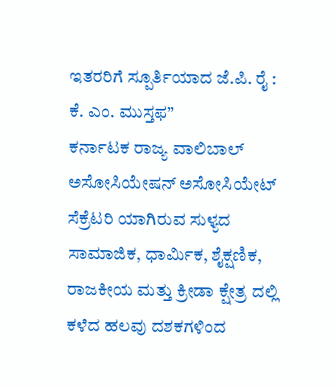ಇತರರಿಗೆ ಸ್ಪೂರ್ತಿಯಾದ ಜೆ.ಪಿ. ರೈ : ಕೆ. ಎಂ. ಮುಸ್ತಫ”
ಕರ್ನಾಟಕ ರಾಜ್ಯ ವಾಲಿಬಾಲ್ ಅಸೋಸಿಯೇಷನ್ ಅಸೋಸಿಯೇಟ್ ಸೆಕ್ರೆಟರಿ ಯಾಗಿರುವ ಸುಳ್ಯದ ಸಾಮಾಜಿಕ, ಧಾರ್ಮಿಕ, ಶೈಕ್ಷಣಿಕ, ರಾಜಕೀಯ ಮತ್ತು ಕ್ರೀಡಾ ಕ್ಷೇತ್ರ ದಲ್ಲಿ ಕಳೆದ ಹಲವು ದಶಕಗಳಿಂದ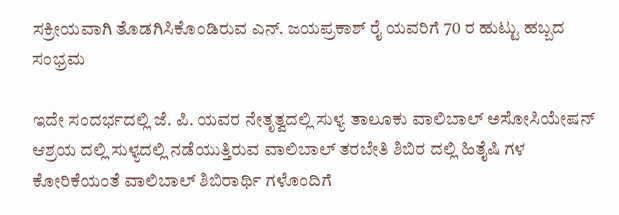ಸಕ್ರೀಯವಾಗಿ ತೊಡಗಿಸಿಕೊಂಡಿರುವ ಎನ್. ಜಯಪ್ರಕಾಶ್ ರೈ ಯವರಿಗೆ 70 ರ ಹುಟ್ಟು ಹಬ್ಬದ ಸಂಭ್ರಮ

ಇದೇ ಸಂದರ್ಭದಲ್ಲಿ ಜೆ. ಪಿ. ಯವರ ನೇತೃತ್ವದಲ್ಲಿ ಸುಳ್ಯ ತಾಲೂಕು ವಾಲಿಬಾಲ್ ಅಸೋಸಿಯೇಷನ್ ಆಶ್ರಯ ದಲ್ಲಿ ಸುಳ್ಯದಲ್ಲಿ ನಡೆಯುತ್ತಿರುವ ವಾಲಿಬಾಲ್ ತರಬೇತಿ ಶಿಬಿರ ದಲ್ಲಿ ಹಿತೈಷಿ ಗಳ ಕೋರಿಕೆಯಂತೆ ವಾಲಿಬಾಲ್ ಶಿಬಿರಾರ್ಥಿ ಗಳೊಂದಿಗೆ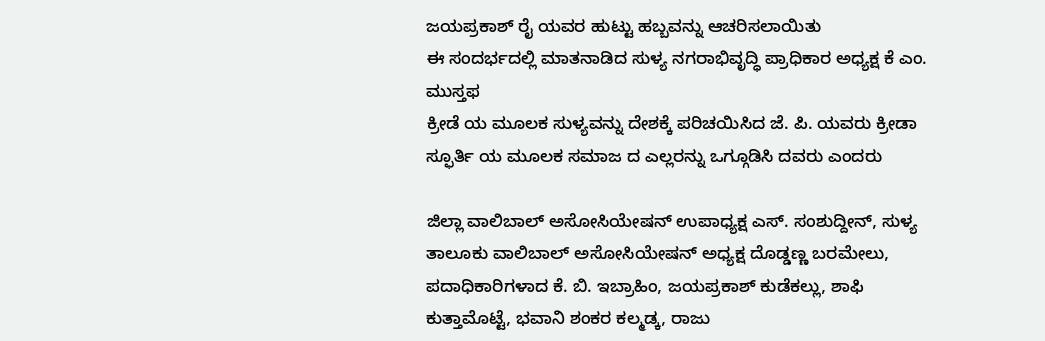ಜಯಪ್ರಕಾಶ್ ರೈ ಯವರ ಹುಟ್ಟು ಹಬ್ಬವನ್ನು ಆಚರಿಸಲಾಯಿತು
ಈ ಸಂದರ್ಭದಲ್ಲಿ ಮಾತನಾಡಿದ ಸುಳ್ಯ ನಗರಾಭಿವೃದ್ಧಿ ಪ್ರಾಧಿಕಾರ ಅಧ್ಯಕ್ಷ ಕೆ ಎಂ. ಮುಸ್ತಫ
ಕ್ರೀಡೆ ಯ ಮೂಲಕ ಸುಳ್ಯವನ್ನು ದೇಶಕ್ಕೆ ಪರಿಚಯಿಸಿದ ಜೆ. ಪಿ. ಯವರು ಕ್ರೀಡಾ ಸ್ಫೂರ್ತಿ ಯ ಮೂಲಕ ಸಮಾಜ ದ ಎಲ್ಲರನ್ನು ಒಗ್ಗೂಡಿಸಿ ದವರು ಎಂದರು

ಜಿಲ್ಲಾ ವಾಲಿಬಾಲ್ ಅಸೋಸಿಯೇಷನ್ ಉಪಾಧ್ಯಕ್ಷ ಎಸ್. ಸಂಶುದ್ದೀನ್, ಸುಳ್ಯ ತಾಲೂಕು ವಾಲಿಬಾಲ್ ಅಸೋಸಿಯೇಷನ್ ಅಧ್ಯಕ್ಷ ದೊಡ್ಡಣ್ಣ ಬರಮೇಲು, ಪದಾಧಿಕಾರಿಗಳಾದ ಕೆ. ಬಿ. ಇಬ್ರಾಹಿಂ, ಜಯಪ್ರಕಾಶ್ ಕುಡೆಕಲ್ಲು, ಶಾಫಿ ಕುತ್ತಾಮೊಟ್ಟೆ, ಭವಾನಿ ಶಂಕರ ಕಲ್ಮಡ್ಕ, ರಾಜು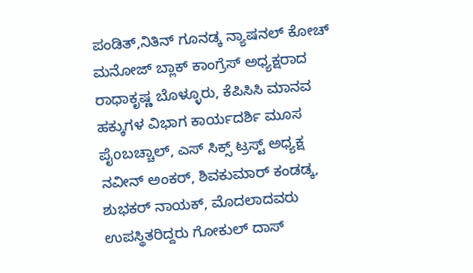ಪಂಡಿತ್,ನಿತಿನ್ ಗೂನಡ್ಕ ನ್ಯಾಷನಲ್ ಕೋಚ್ ಮನೋಜ್ ಬ್ಲಾಕ್ ಕಾಂಗ್ರೆಸ್ ಅಧ್ಯಕ್ಷರಾದ ರಾಧಾಕೃಷ್ಣ ಬೊಳ್ಳೂರು, ಕೆಪಿಸಿಸಿ ಮಾನವ ಹಕ್ಕುಗಳ ವಿಭಾಗ ಕಾರ್ಯದರ್ಶಿ ಮೂಸ ಪೈoಬಚ್ಚಾಲ್, ಎಸ್ ಸಿಕ್ಸ್ ಟ್ರಸ್ಟ್ ಅಧ್ಯಕ್ಷ ನವೀನ್ ಅಂಕರ್, ಶಿವಕುಮಾರ್ ಕಂಡಡ್ಕ, ಶುಭಕರ್ ನಾಯಕ್, ಮೊದಲಾದವರು ಉಪಸ್ಥಿತರಿದ್ದರು ಗೋಕುಲ್ ದಾಸ್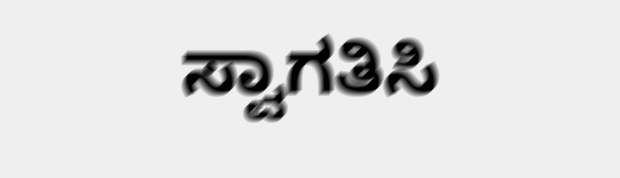ಸ್ವಾಗತಿಸಿ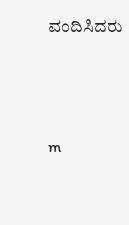ವಂದಿಸಿದರು




m